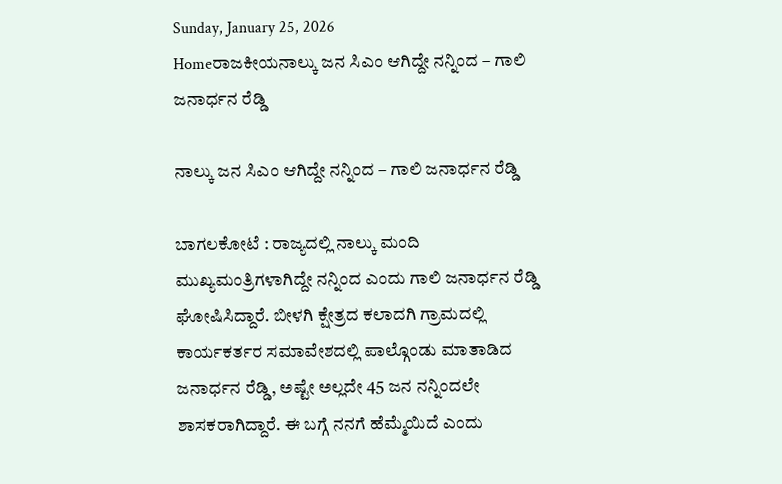Sunday, January 25, 2026
Homeರಾಜಕೀಯನಾಲ್ಕು ಜನ ಸಿಎಂ ಆಗಿದ್ದೇ ನನ್ನಿಂದ – ಗಾಲಿ ಜನಾರ್ಧನ ರೆಡ್ಡಿ

ನಾಲ್ಕು ಜನ ಸಿಎಂ ಆಗಿದ್ದೇ ನನ್ನಿಂದ – ಗಾಲಿ ಜನಾರ್ಧನ ರೆಡ್ಡಿ

ಬಾಗಲಕೋಟೆ : ರಾಜ್ಯದಲ್ಲಿ ನಾಲ್ಕು ಮಂದಿ ಮುಖ್ಯಮಂತ್ರಿಗಳಾಗಿದ್ದೇ ನನ್ನಿಂದ ಎಂದು ಗಾಲಿ ಜನಾರ್ಧನ ರೆಡ್ಡಿ ಘೋಷಿಸಿದ್ದಾರೆ. ಬೀಳಗಿ ಕ್ಷೇತ್ರದ ಕಲಾದಗಿ ಗ್ರಾಮದಲ್ಲಿ ಕಾರ್ಯಕರ್ತರ ಸಮಾವೇಶದಲ್ಲಿ ಪಾಲ್ಗೊಂಡು ಮಾತಾಡಿದ ಜನಾರ್ಧನ ರೆಡ್ಡಿ, ಅಷ್ಟೇ ಅಲ್ಲದೇ 45 ಜನ ನನ್ನಿಂದಲೇ ಶಾಸಕರಾಗಿದ್ದಾರೆ. ಈ ಬಗ್ಗೆ ನನಗೆ ಹೆಮ್ಮೆಯಿದೆ ಎಂದು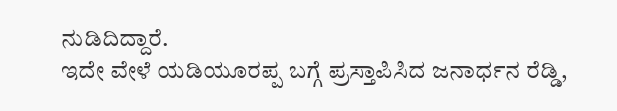ನುಡಿದಿದ್ದಾರೆ.
ಇದೇ ವೇಳೆ ಯಡಿಯೂರಪ್ಪ ಬಗ್ಗೆ ಪ್ರಸ್ತಾಪಿಸಿದ ಜನಾರ್ಧನ ರೆಡ್ಡಿ,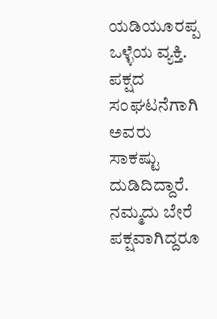ಯಡಿಯೂರಪ್ಪ ಒಳ್ಳೆಯ ವ್ಯಕ್ತಿ. ಪಕ್ಷದ ಸಂಘಟನೆಗಾಗಿ ಅವರು ಸಾಕಷ್ಟು ದುಡಿದಿದ್ದಾರೆ. ನಮ್ಮದು ಬೇರೆ ಪಕ್ಷವಾಗಿದ್ದರೂ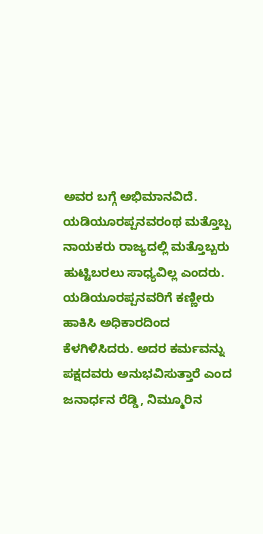ಅವರ ಬಗ್ಗೆ ಅಭಿಮಾನವಿದೆ. ಯಡಿಯೂರಪ್ಪನವರಂಥ ಮತ್ತೊಬ್ಬ ನಾಯಕರು ರಾಜ್ಯದಲ್ಲಿ ಮತ್ತೊಬ್ಬರು ಹುಟ್ಟಿಬರಲು ಸಾಧ್ಯವಿಲ್ಲ ಎಂದರು.
ಯಡಿಯೂರಪ್ಪನವರಿಗೆ ಕಣ್ಣೀರು ಹಾಕಿಸಿ ಅಧಿಕಾರದಿಂದ ಕೆಳಗಿಳಿಸಿದರು. ಅದರ ಕರ್ಮವನ್ನು ಪಕ್ಷದವರು ಅನುಭವಿಸುತ್ತಾರೆ ಎಂದ ಜನಾರ್ಧನ ರೆಡ್ಡಿ, ನಿಮ್ಮೂರಿನ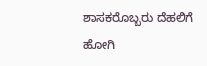ಶಾಸಕರೊಬ್ಬರು ದೆಹಲಿಗೆ ಹೋಗಿ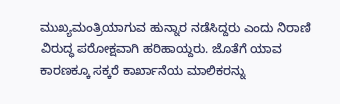ಮುಖ್ಯಮಂತ್ರಿಯಾಗುವ ಹುನ್ನಾರ ನಡೆಸಿದ್ದರು ಎಂದು ನಿರಾಣಿ ವಿರುದ್ಧ ಪರೋಕ್ಷವಾಗಿ ಹರಿಹಾಯ್ದರು. ಜೊತೆಗೆ ಯಾವ ಕಾರಣಕ್ಕೂ ಸಕ್ಕರೆ ಕಾರ್ಖಾನೆಯ ಮಾಲಿಕರನ್ನು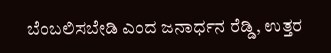ಬೆಂಬಲಿಸಬೇಡಿ ಎಂದ ಜನಾರ್ಧನ ರೆಡ್ಡಿ, ಉತ್ತರ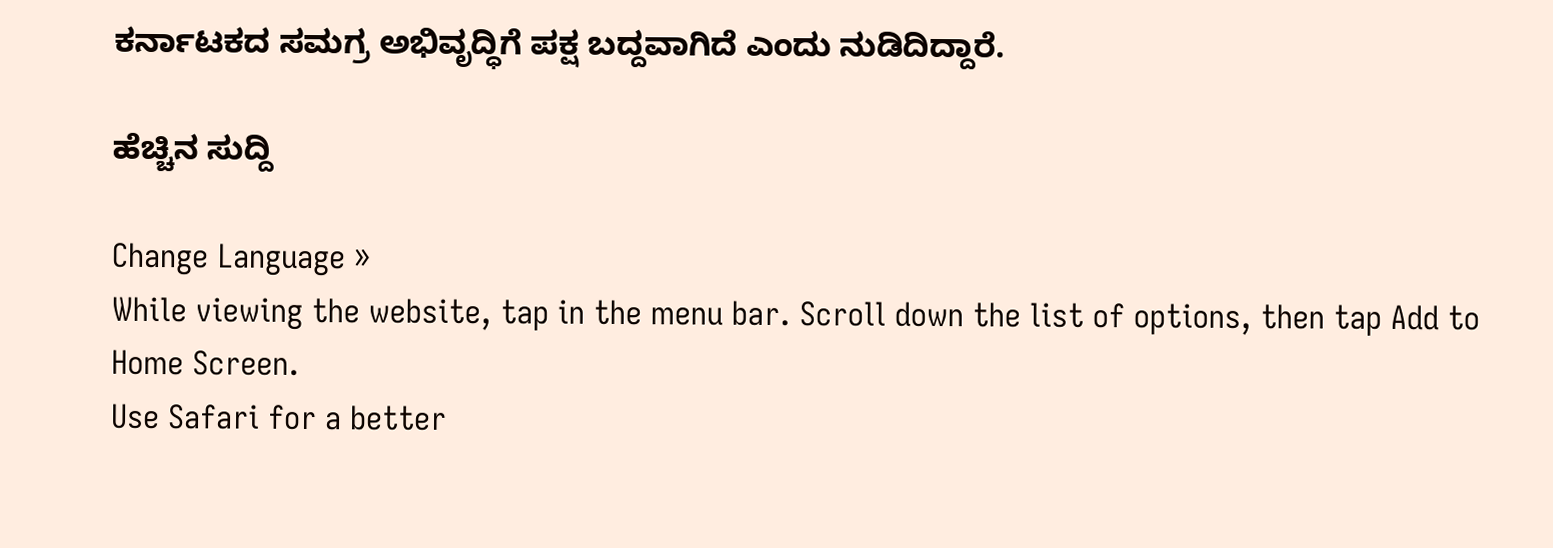ಕರ್ನಾಟಕದ ಸಮಗ್ರ ಅಭಿವೃದ್ಧಿಗೆ ಪಕ್ಷ ಬದ್ದವಾಗಿದೆ ಎಂದು ನುಡಿದಿದ್ದಾರೆ.

ಹೆಚ್ಚಿನ ಸುದ್ದಿ

Change Language »
While viewing the website, tap in the menu bar. Scroll down the list of options, then tap Add to Home Screen.
Use Safari for a better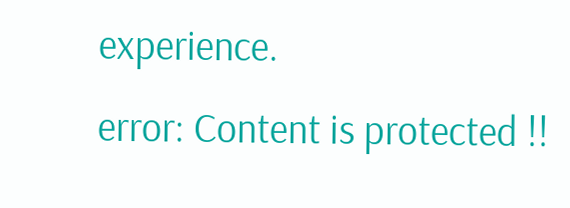experience.
error: Content is protected !!